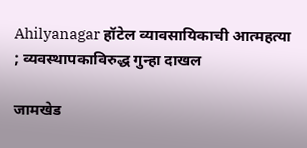Ahilyanagar हॉटेल व्यावसायिकाची आत्महत्या ; व्यवस्थापकाविरुद्ध गुन्हा दाखल

जामखेड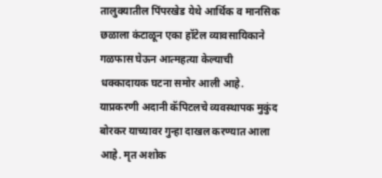तालुक्यातील पिंपरखेड येथे आर्थिक व मानसिक छळाला कंटाळून एका हॉटेल व्यावसायिकाने गळफास घेऊन आत्महत्या केल्याची धक्कादायक घटना समोर आली आहे. याप्रकरणी अदानी कॅपिटलचे व्यवस्थापक मुकुंद बोरकर याच्यावर गुन्हा दाखल करण्यात आला आहे. मृत अशोक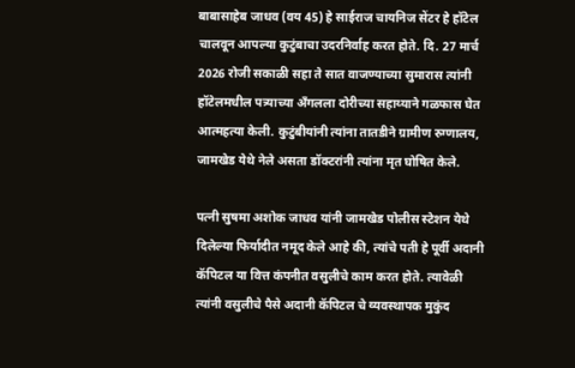बाबासाहेब जाधव (वय 45) हे साईराज चायनिज सेंटर हे हॉटेल चालवून आपल्या कुटुंबाचा उदरनिर्वाह करत होते. दि. 27 मार्च 2026 रोजी सकाळी सहा ते सात वाजण्याच्या सुमारास त्यांनी हॉटेलमधील पत्र्याच्या अँगलला दोरीच्या सहाय्याने गळफास घेत आत्महत्या केली. कुटुंबीयांनी त्यांना तातडीने ग्रामीण रुग्णालय, जामखेड येथे नेले असता डॉक्टरांनी त्यांना मृत घोषित केले.

पत्नी सुषमा अशोक जाधव यांनी जामखेड पोलीस स्टेशन येथे दिलेल्या फिर्यादीत नमूद केले आहे की, त्यांचे पती हे पूर्वी अदानी कॅपिटल या वित्त कंपनीत वसुलीचे काम करत होते. त्यावेळी त्यांनी वसुलीचे पैसे अदानी कॅपिटल चे व्यवस्थापक मुकुंद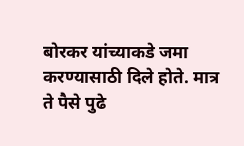बोरकर यांच्याकडे जमा करण्यासाठी दिले होते. मात्र ते पैसे पुढे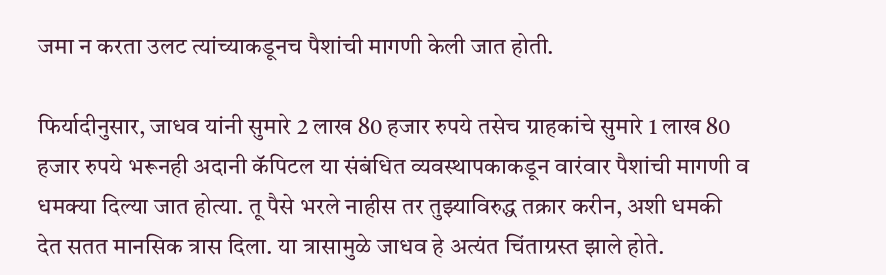जमा न करता उलट त्यांच्याकडूनच पैशांची मागणी केली जात होती.

फिर्यादीनुसार, जाधव यांनी सुमारे 2 लाख 80 हजार रुपये तसेच ग्राहकांचे सुमारे 1 लाख 80 हजार रुपये भरूनही अदानी कॅपिटल या संबंधित व्यवस्थापकाकडून वारंवार पैशांची मागणी व धमक्या दिल्या जात होत्या. तू पैसे भरले नाहीस तर तुझ्याविरुद्ध तक्रार करीन, अशी धमकी देत सतत मानसिक त्रास दिला. या त्रासामुळे जाधव हे अत्यंत चिंताग्रस्त झाले होते.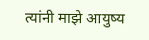त्यांनी माझे आयुष्य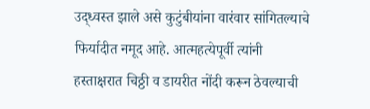उद्ध्वस्त झाले असे कुटुंबीयांना वारंवार सांगितल्याचे फिर्यादीत नमूद आहे. आत्महत्येपूर्वी त्यांनी हस्ताक्षरात चिठ्ठी व डायरीत नोंदी करून ठेवल्याची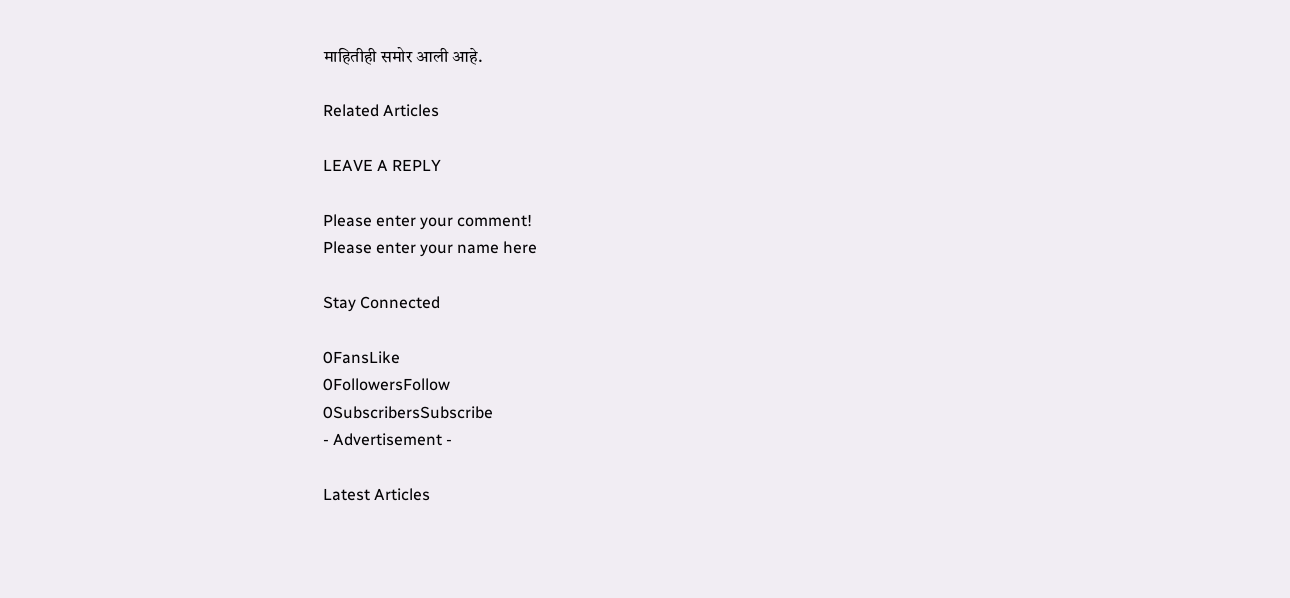माहितीही समोर आली आहे.

Related Articles

LEAVE A REPLY

Please enter your comment!
Please enter your name here

Stay Connected

0FansLike
0FollowersFollow
0SubscribersSubscribe
- Advertisement -

Latest Articles